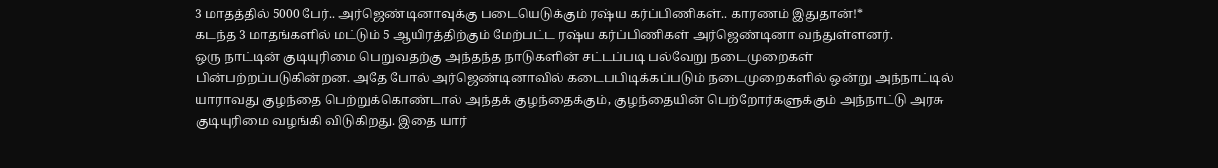3 மாதத்தில் 5000 பேர்.. அர்ஜெண்டினாவுக்கு படையெடுக்கும் ரஷ்ய கர்ப்பிணிகள்.. காரணம் இதுதான்!*
கடந்த 3 மாதங்களில் மட்டும் 5 ஆயிரத்திற்கும் மேற்பட்ட ரஷ்ய கர்ப்பிணிகள் அர்ஜெண்டினா வந்துள்ளனர்.
ஒரு நாட்டின் குடியுரிமை பெறுவதற்கு அந்தந்த நாடுகளின் சட்டப்படி பல்வேறு நடைமுறைகள் பின்பற்றப்படுகின்றன. அதே போல் அர்ஜெண்டினாவில் கடைபபிடிக்கப்படும் நடைமுறைகளில் ஒன்று அந்நாட்டில் யாராவது குழந்தை பெற்றுக்கொண்டால் அந்தக் குழந்தைக்கும், குழந்தையின் பெற்றோர்களுக்கும் அந்நாட்டு அரசு குடியுரிமை வழங்கி விடுகிறது. இதை யார்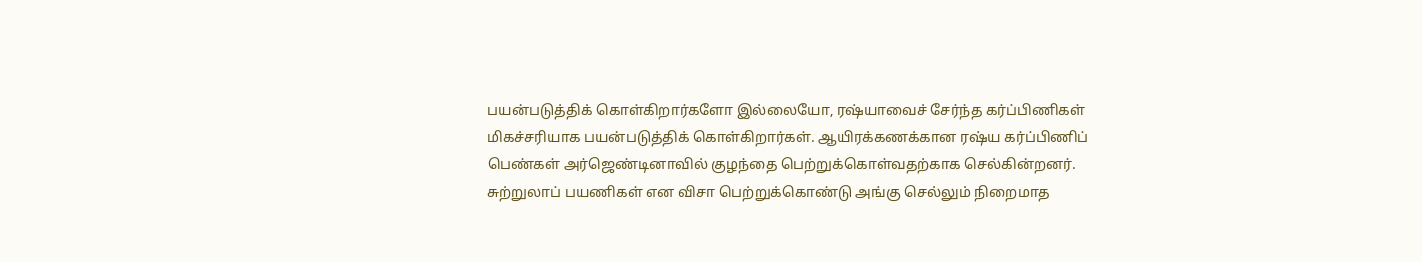பயன்படுத்திக் கொள்கிறார்களோ இல்லையோ, ரஷ்யாவைச் சேர்ந்த கர்ப்பிணிகள் மிகச்சரியாக பயன்படுத்திக் கொள்கிறார்கள். ஆயிரக்கணக்கான ரஷ்ய கர்ப்பிணிப் பெண்கள் அர்ஜெண்டினாவில் குழந்தை பெற்றுக்கொள்வதற்காக செல்கின்றனர். சுற்றுலாப் பயணிகள் என விசா பெற்றுக்கொண்டு அங்கு செல்லும் நிறைமாத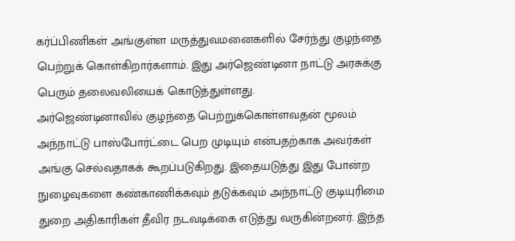கர்ப்பிணிகள் அங்குள்ள மருத்துவமனைகளில் சேர்ந்து குழந்தை பெற்றுக் கொள்கிறார்களாம். இது அர்ஜெண்டினா நாட்டு அரசுக்கு பெரும் தலைவலியைக் கொடுத்துள்ளது.
அர்ஜெண்டினாவில் குழந்தை பெற்றுக்கொள்ளவதன் மூலம் அந்நாட்டு பாஸ்போர்ட்டை பெற முடியும் என்பதற்காக அவர்கள் அங்கு செல்வதாகக் கூறப்படுகிறது. இதையடுத்து இது போன்ற நுழைவுகளை கண்காணிக்கவும் தடுக்கவும் அந்நாட்டு குடியுரிமை துறை அதிகாரிகள் தீவிர நடவடிக்கை எடுத்து வருகின்றனர். இந்த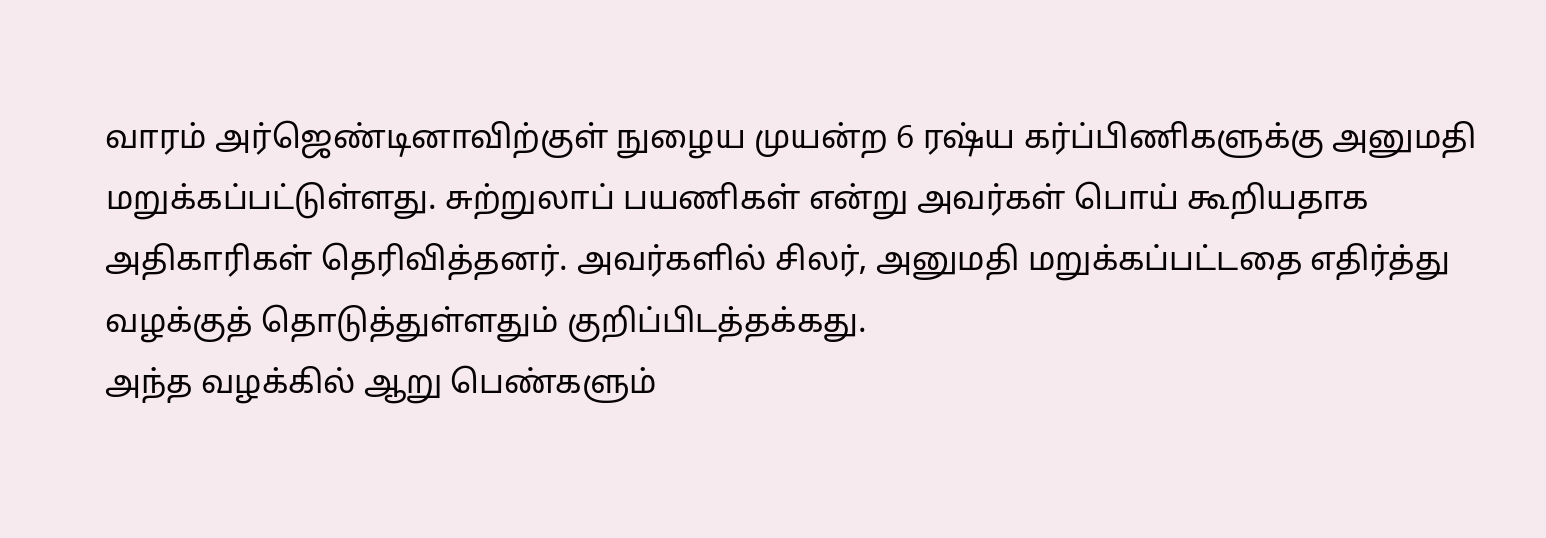வாரம் அர்ஜெண்டினாவிற்குள் நுழைய முயன்ற 6 ரஷ்ய கர்ப்பிணிகளுக்கு அனுமதி மறுக்கப்பட்டுள்ளது. சுற்றுலாப் பயணிகள் என்று அவர்கள் பொய் கூறியதாக அதிகாரிகள் தெரிவித்தனர். அவர்களில் சிலர், அனுமதி மறுக்கப்பட்டதை எதிர்த்து வழக்குத் தொடுத்துள்ளதும் குறிப்பிடத்தக்கது.
அந்த வழக்கில் ஆறு பெண்களும்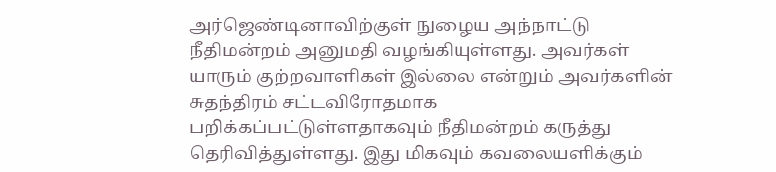அர்ஜெண்டினாவிற்குள் நுழைய அந்நாட்டு நீதிமன்றம் அனுமதி வழங்கியுள்ளது. அவர்கள் யாரும் குற்றவாளிகள் இல்லை என்றும் அவர்களின் சுதந்திரம் சட்டவிரோதமாக பறிக்கப்பட்டுள்ளதாகவும் நீதிமன்றம் கருத்து தெரிவித்துள்ளது. இது மிகவும் கவலையளிக்கும்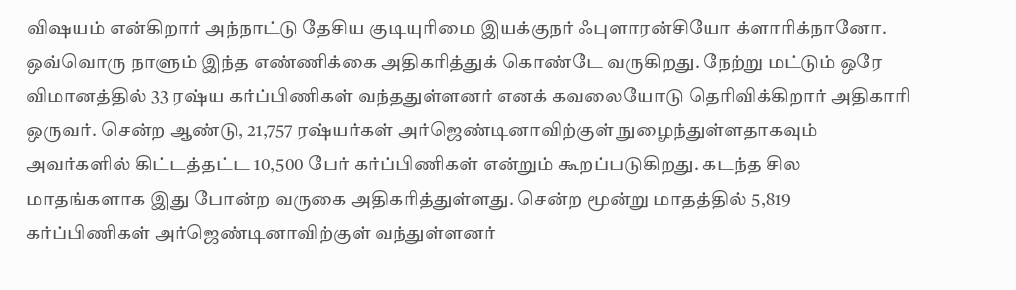விஷயம் என்கிறார் அந்நாட்டு தேசிய குடியுரிமை இயக்குநர் ஃபுளாரன்சியோ க்ளாரிக்நானோ. ஒவ்வொரு நாளும் இந்த எண்ணிக்கை அதிகரித்துக் கொண்டே வருகிறது. நேற்று மட்டும் ஒரே விமானத்தில் 33 ரஷ்ய கர்ப்பிணிகள் வந்ததுள்ளனர் எனக் கவலையோடு தெரிவிக்கிறார் அதிகாரி ஒருவர். சென்ற ஆண்டு, 21,757 ரஷ்யர்கள் அர்ஜெண்டினாவிற்குள் நுழைந்துள்ளதாகவும் அவர்களில் கிட்டத்தட்ட 10,500 பேர் கர்ப்பிணிகள் என்றும் கூறப்படுகிறது. கடந்த சில மாதங்களாக இது போன்ற வருகை அதிகரித்துள்ளது. சென்ற மூன்று மாதத்தில் 5,819 கர்ப்பிணிகள் அர்ஜெண்டினாவிற்குள் வந்துள்ளனர்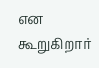என கூறுகிறார்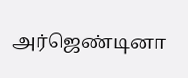அர்ஜெண்டினா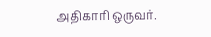அதிகாரி ஒருவர்.